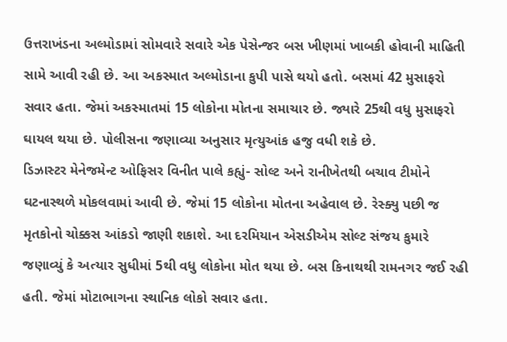ઉત્તરાખંડના અલ્મોડામાં સોમવારે સવારે એક પેસેન્જર બસ ખીણમાં ખાબકી હોવાની માહિતી સામે આવી રહી છે. આ અકસ્માત અલ્મોડાના કુપી પાસે થયો હતો. બસમાં 42 મુસાફરો સવાર હતા. જેમાં અકસ્માતમાં 15 લોકોના મોતના સમાચાર છે. જ્યારે 25થી વધુ મુસાફરો ઘાયલ થયા છે. પોલીસના જણાવ્યા અનુસાર મૃત્યુઆંક હજુ વધી શકે છે.
ડિઝાસ્ટર મેનેજમેન્ટ ઓફિસર વિનીત પાલે કહ્યું- સોલ્ટ અને રાનીખેતથી બચાવ ટીમોને ઘટનાસ્થળે મોકલવામાં આવી છે. જેમાં 15 લોકોના મોતના અહેવાલ છે. રેસ્ક્યુ પછી જ મૃતકોનો ચોક્કસ આંકડો જાણી શકાશે. આ દરમિયાન એસડીએમ સોલ્ટ સંજય કુમારે જણાવ્યું કે અત્યાર સુધીમાં 5થી વધુ લોકોના મોત થયા છે. બસ કિનાથથી રામનગર જઈ રહી હતી. જેમાં મોટાભાગના સ્થાનિક લોકો સવાર હતા.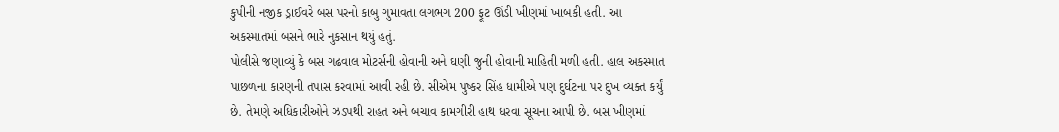કુપીની નજીક ડ્રાઈવરે બસ પરનો કાબુ ગુમાવતા લગભગ 200 ફૂટ ઊંડી ખીણમાં ખાબકી હતી. આ અકસ્માતમાં બસને ભારે નુકસાન થયું હતું.
પોલીસે જણાવ્યું કે બસ ગઢવાલ મોટર્સની હોવાની અને ઘણી જુની હોવાની માહિતી મળી હતી. હાલ અકસ્માત પાછળના કારણની તપાસ કરવામાં આવી રહી છે. સીએમ પુષ્કર સિંહ ધામીએ પણ દુર્ઘટના પર દુખ વ્યક્ત કર્યું છે. તેમણે અધિકારીઓને ઝડપથી રાહત અને બચાવ કામગીરી હાથ ધરવા સૂચના આપી છે. બસ ખીણમાં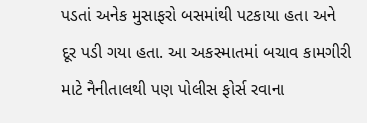પડતાં અનેક મુસાફરો બસમાંથી પટકાયા હતા અને દૂર પડી ગયા હતા. આ અકસ્માતમાં બચાવ કામગીરી માટે નૈનીતાલથી પણ પોલીસ ફોર્સ રવાના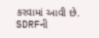કરવામાં આવી છે. SDRFની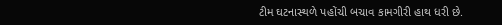ટીમ ઘટનાસ્થળે પહોંચી બચાવ કામગીરી હાથ ધરી છે.